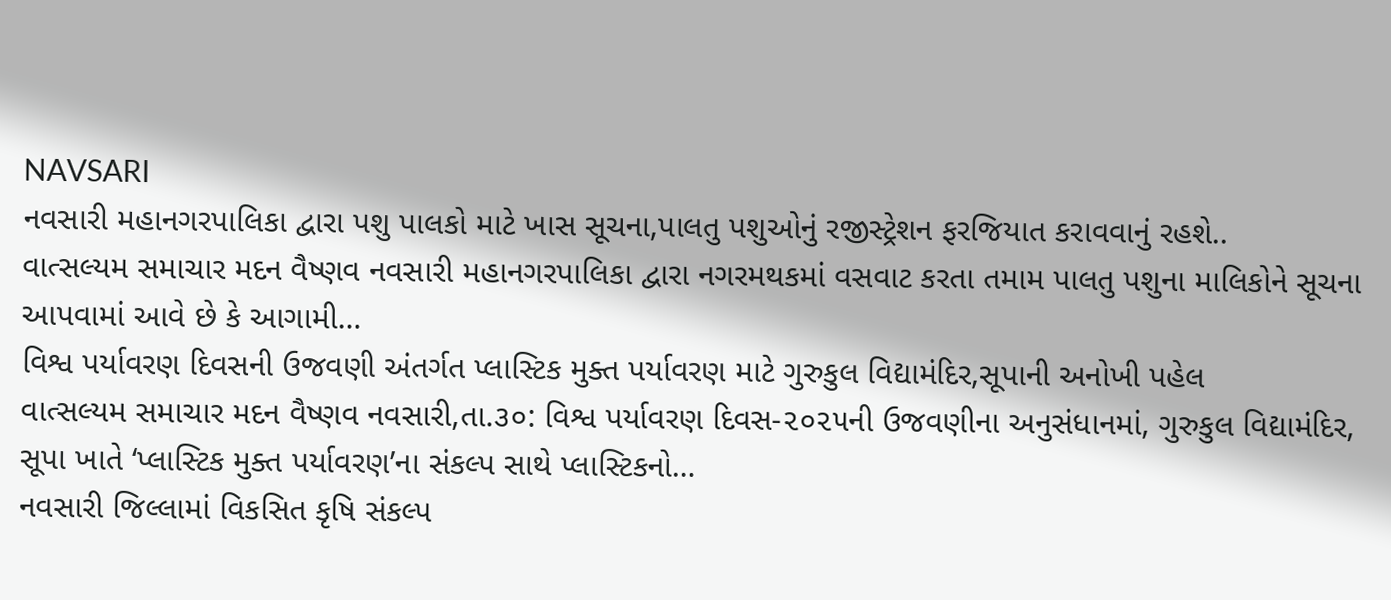NAVSARI
નવસારી મહાનગરપાલિકા દ્વારા પશુ પાલકો માટે ખાસ સૂચના,પાલતુ પશુઓનું રજીસ્ટ્રેશન ફરજિયાત કરાવવાનું રહશે..
વાત્સલ્યમ સમાચાર મદન વૈષ્ણવ નવસારી મહાનગરપાલિકા દ્વારા નગરમથકમાં વસવાટ કરતા તમામ પાલતુ પશુના માલિકોને સૂચના આપવામાં આવે છે કે આગામી…
વિશ્વ પર્યાવરણ દિવસની ઉજવણી અંતર્ગત પ્લાસ્ટિક મુક્ત પર્યાવરણ માટે ગુરુકુલ વિદ્યામંદિર,સૂપાની અનોખી પહેલ
વાત્સલ્યમ સમાચાર મદન વૈષ્ણવ નવસારી,તા.૩૦: વિશ્વ પર્યાવરણ દિવસ-૨૦૨૫ની ઉજવણીના અનુસંધાનમાં, ગુરુકુલ વિદ્યામંદિર, સૂપા ખાતે ‘પ્લાસ્ટિક મુક્ત પર્યાવરણ’ના સંકલ્પ સાથે પ્લાસ્ટિકનો…
નવસારી જિલ્લામાં વિકસિત કૃષિ સંકલ્પ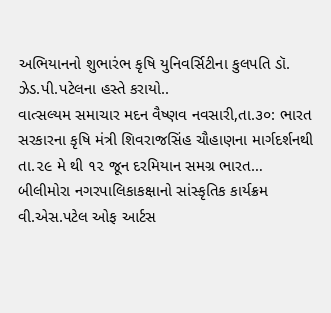અભિયાનનો શુભારંભ કૃષિ યુનિવર્સિટીના કુલપતિ ડૉ. ઝેડ.પી.પટેલના હસ્તે કરાયો..
વાત્સલ્યમ સમાચાર મદન વૈષ્ણવ નવસારી,તા.૩૦: ભારત સરકારના કૃષિ મંત્રી શિવરાજસિંહ ચૌહાણના માર્ગદર્શનથી તા.૨૯ મે થી ૧૨ જૂન દરમિયાન સમગ્ર ભારત…
બીલીમોરા નગરપાલિકાકક્ષાનો સાંસ્કૃતિક કાર્યક્રમ વી.એસ.પટેલ ઓફ આર્ટસ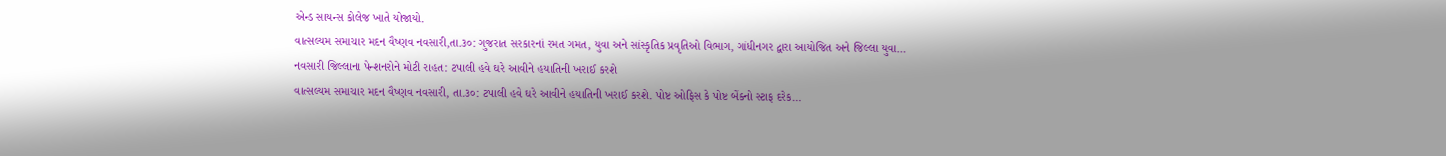એન્ડ સાયન્સ કોલેજ ખાતે યોજાયો.
વાત્સલ્યમ સમાચાર મદન વૈષ્ણવ નવસારી,તા.૩૦: ગુજરાત સરકારનાં રમત ગમત, યુવા અને સાંસ્કૃતિક પ્રવૃતિઓ વિભાગ, ગાંધીનગર દ્વારા આયોજિત અને જિલ્લા યુવા…
નવસારી જિલ્લાના પેન્શનરોને મોટી રાહત: ટપાલી હવે ઘરે આવીને હયાતિની ખરાઈ કરશે
વાત્સલ્યમ સમાચાર મદન વૈષ્ણવ નવસારી, તા.૩૦: ટપાલી હવે ઘરે આવીને હયાતિની ખરાઈ કરશે. પોષ્ટ ઓફિસ કે પોષ્ટ બેંક્નો સ્ટાફ દરેક…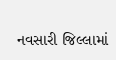નવસારી જિલ્લામાં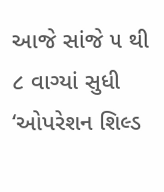આજે સાંજે ૫ થી ૮ વાગ્યાં સુધી ‘ઓપરેશન શિલ્ડ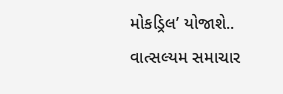મોકડ્રિલ’ યોજાશે..
વાત્સલ્યમ સમાચાર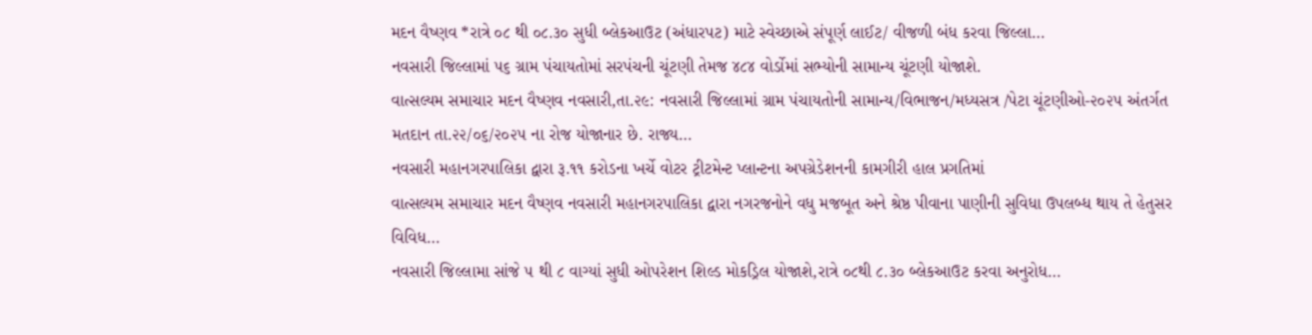મદન વૈષ્ણવ *રાત્રે ૦૮ થી ૦૮.૩૦ સુધી બ્લેકઆઉટ (અંધારપટ) માટે સ્વેચ્છાએ સંપૂર્ણ લાઈટ/ વીજળી બંધ કરવા જિલ્લા…
નવસારી જિલ્લામાં ૫૬ ગ્રામ પંચાયતોમાં સરપંચની ચૂંટણી તેમજ ૪૮૪ વોર્ડોમાં સભ્યોની સામાન્ય ચૂંટણી યોજાશે.
વાત્સલ્યમ સમાચાર મદન વૈષ્ણવ નવસારી,તા.૨૯: નવસારી જિલ્લામાં ગ્રામ પંચાયતોની સામાન્ય/વિભાજન/મધ્યસત્ર /પેટા ચૂંટણીઓ-૨૦૨૫ અંતર્ગત મતદાન તા.૨૨/૦૬/૨૦૨૫ ના રોજ યોજાનાર છે. રાજ્ય…
નવસારી મહાનગરપાલિકા દ્વારા રૂ.૧૧ કરોડના ખર્ચે વોટર ટ્રીટમેન્ટ પ્લાન્ટના અપગ્રેડેશનની કામગીરી હાલ પ્રગતિમાં
વાત્સલ્યમ સમાચાર મદન વૈષ્ણવ નવસારી મહાનગરપાલિકા દ્વારા નગરજનોને વધુ મજબૂત અને શ્રેષ્ઠ પીવાના પાણીની સુવિધા ઉપલબ્ધ થાય તે હેતુસર વિવિધ…
નવસારી જિલ્લામા સાંજે ૫ થી ૮ વાગ્યાં સુધી ઓપરેશન શિલ્ડ મોકડ્રિલ યોજાશે,રાત્રે ૦૮થી ૮.૩૦ બ્લેકઆઉટ કરવા અનુરોધ…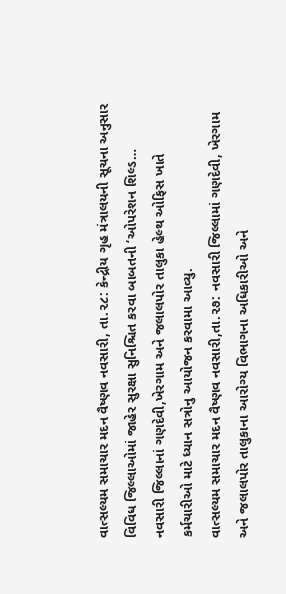વાત્સલ્યમ સમાચાર મદન વૈષ્ણવ નવસારી, તા.૨૮: કેન્દ્રીય ગૃહ મંત્રાલયની સૂચના અનુસાર વિવિધ જિલ્લાઓમાં જાહેર સુરક્ષા સુનિશ્ચિત કરવા બાબતની ‘ઓપરેશન શિલ્ડ…
નવસારી જિલ્લાનાં ગણદેવી,ખેરગામ અને જલાલપોર તાલુકા હેલ્થ ઓફિસ ખાતે કર્મચારીઓ માટે ધ્યાન સત્રોનુ આયોજન કરવામા આવ્યુ.
વાત્સલ્યમ સમાચાર મદન વૈષ્ણવ નવસારી,તા.૨૭: નવસારી જિલ્લામાં ગણદેવી, ખેરગામ અને જલાલપોર તાલુકાના આરોગ્ય વિભાગના અધિકારીઓ અને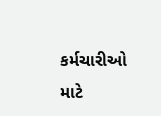કર્મચારીઓ માટે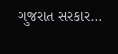ગુજરાત સરકાર…